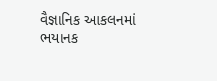વૈજ્ઞાનિક આકલનમાં ભયાનક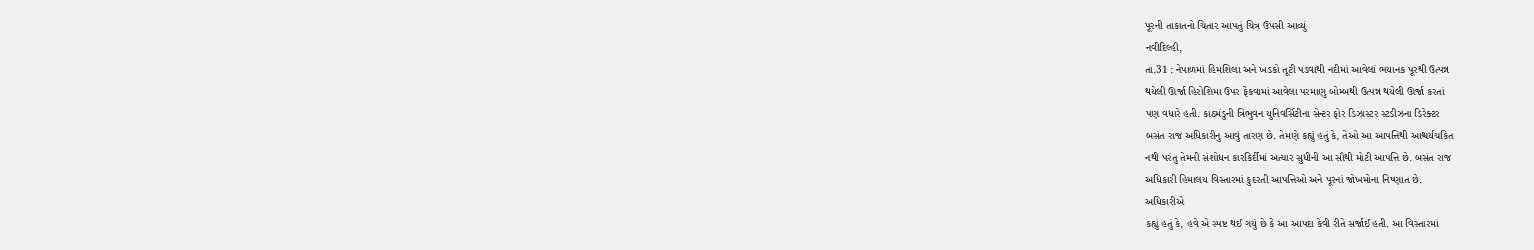પૂરની તાકાતનો ચિતાર આપતું ચિત્ર ઉપસી આવ્યું
નવીદિલ્હી,
તા.31 : નેપાળમાં હિમશિલા અને ખડકો તૂટી પડવાથી નદીમાં આવેલાં ભયાનક પૂરથી ઉત્પન્ન
થયેલી ઊર્જા હિરોશિમા ઉપર ફેંકવામાં આવેલા પરમાણુ બોમ્બથી ઉત્પન્ન થયેલી ઊર્જા કરતાં
પણ વધારે હતી. કાઠમંડુની ત્રિભુવન યુનિવર્સિટીના સેન્ટર ફોર ડિઝાસ્ટર સ્ટડીઝના ડિરેક્ટર
બસંત રાજ અધિકારીનુ આવું તારણ છે. તેમણે કહ્યું હતું કે, તેઓ આ આપત્તિથી આશ્ચર્યચકિત
નથી પરંતુ તેમની સંશોધન કારકિર્દીમાં અત્યાર સુધીની આ સૌથી મોટી આપત્તિ છે. બસંત રાજ
અધિકારી હિમાલય વિસ્તારમાં કુદરતી આપત્તિઓ અને પૂરનાં જોખમોના નિષ્ણાત છે.
અધિકારીએ
કહ્યું હતું કે, હવે એ સ્પષ્ટ થઈ ગયું છે કે આ આપદા કેવી રીતે સર્જાઈ હતી. આ વિસ્તારમાં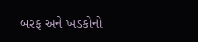બરફ અને ખડકોનો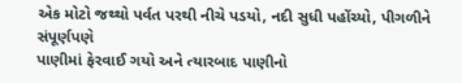એક મોટો જથ્થો પર્વત પરથી નીચે પડયો, નદી સુધી પહોંચ્યો, પીગળીને સંપૂર્ણપણે
પાણીમાં ફેરવાઈ ગયો અને ત્યારબાદ પાણીનો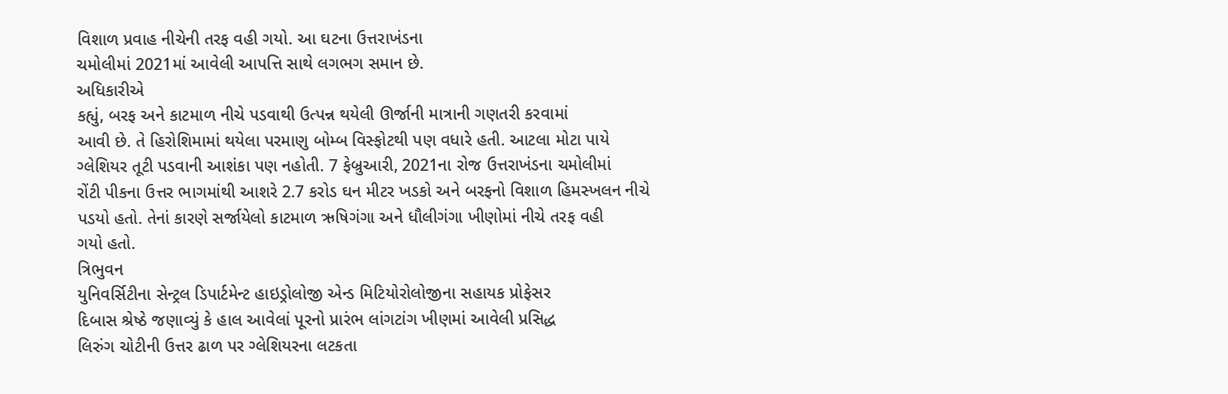વિશાળ પ્રવાહ નીચેની તરફ વહી ગયો. આ ઘટના ઉત્તરાખંડના
ચમોલીમાં 2021માં આવેલી આપત્તિ સાથે લગભગ સમાન છે.
અધિકારીએ
કહ્યું, બરફ અને કાટમાળ નીચે પડવાથી ઉત્પન્ન થયેલી ઊર્જાની માત્રાની ગણતરી કરવામાં
આવી છે. તે હિરોશિમામાં થયેલા પરમાણુ બોમ્બ વિસ્ફોટથી પણ વધારે હતી. આટલા મોટા પાયે
ગ્લેશિયર તૂટી પડવાની આશંકા પણ નહોતી. 7 ફેબ્રુઆરી, 2021ના રોજ ઉત્તરાખંડના ચમોલીમાં
રોંટી પીકના ઉત્તર ભાગમાંથી આશરે 2.7 કરોડ ઘન મીટર ખડકો અને બરફનો વિશાળ હિમસ્ખલન નીચે
પડયો હતો. તેનાં કારણે સર્જાયેલો કાટમાળ ઋષિગંગા અને ધૌલીગંગા ખીણોમાં નીચે તરફ વહી
ગયો હતો.
ત્રિભુવન
યુનિવર્સિટીના સેન્ટ્રલ ડિપાર્ટમેન્ટ હાઇડ્રોલોજી એન્ડ મિટિયોરોલોજીના સહાયક પ્રોફેસર
દિબાસ શ્રેષ્ઠે જણાવ્યું કે હાલ આવેલાં પૂરનો પ્રારંભ લાંગટાંગ ખીણમાં આવેલી પ્રસિદ્ધ
લિરુંગ ચોટીની ઉત્તર ઢાળ પર ગ્લેશિયરના લટકતા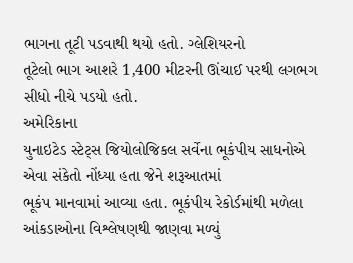ભાગના તૂટી પડવાથી થયો હતો. ગ્લેશિયરનો
તૂટેલો ભાગ આશરે 1,400 મીટરની ઊંચાઈ પરથી લગભગ સીધો નીચે પડયો હતો.
અમેરિકાના
યુનાઇટેડ સ્ટેટ્સ જિયોલોજિકલ સર્વેના ભૂકંપીય સાધનોએ એવા સંકેતો નોંધ્યા હતા જેને શરૂઆતમાં
ભૂકંપ માનવામાં આવ્યા હતા. ભૂકંપીય રેકોર્ડમાંથી મળેલા આંકડાઓના વિશ્લેષણથી જાણવા મળ્યું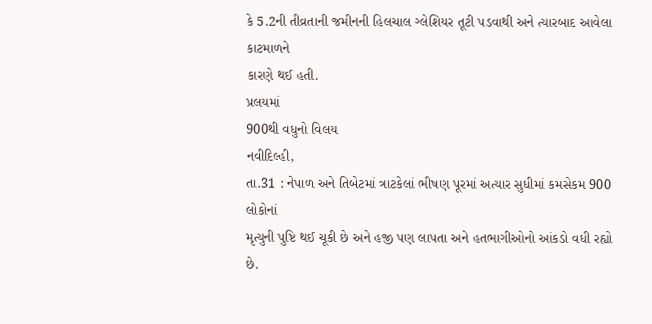કે 5.2ની તીવ્રતાની જમીનની હિલચાલ ગ્લેશિયર તૂટી પડવાથી અને ત્યારબાદ આવેલા કાટમાળને
કારણે થઈ હતી.
પ્રલયમાં
900થી વધુનો વિલય
નવીદિલ્હી,
તા.31 : નેપાળ અને તિબેટમાં ત્રાટકેલાં ભીષણ પૂરમાં અત્યાર સુધીમાં કમસેકમ 900 લોકોનાં
મૃત્યુની પુષ્ટિ થઈ ચૂકી છે અને હજી પણ લાપતા અને હતભાગીઓનો આંકડો વધી રહ્યો છે.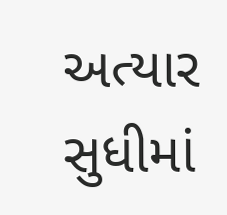અત્યાર
સુધીમાં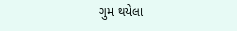ગુમ થયેલા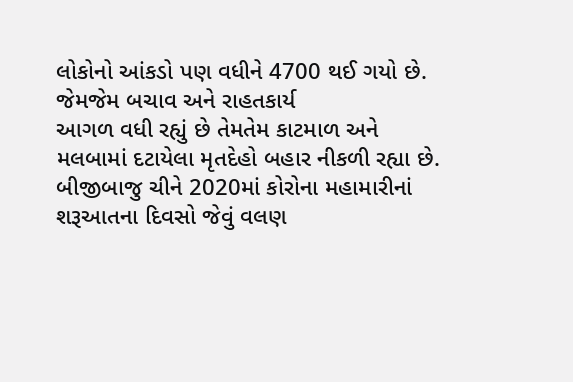લોકોનો આંકડો પણ વધીને 4700 થઈ ગયો છે. જેમજેમ બચાવ અને રાહતકાર્ય
આગળ વધી રહ્યું છે તેમતેમ કાટમાળ અને મલબામાં દટાયેલા મૃતદેહો બહાર નીકળી રહ્યા છે.
બીજીબાજુ ચીને 2020માં કોરોના મહામારીનાં શરૂઆતના દિવસો જેવું વલણ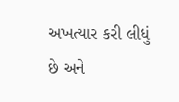અખત્યાર કરી લીધું
છે અને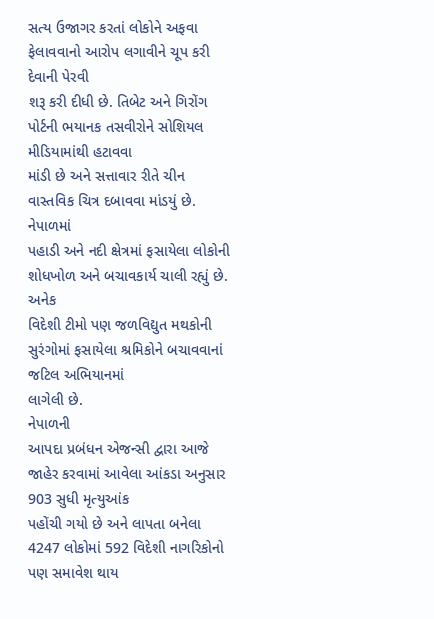સત્ય ઉજાગર કરતાં લોકોને અફવા ફેલાવવાનો આરોપ લગાવીને ચૂપ કરી દેવાની પેરવી
શરૂ કરી દીધી છે. તિબેટ અને ગિરોંગ પોર્ટની ભયાનક તસવીરોને સોશિયલ મીડિયામાંથી હટાવવા
માંડી છે અને સત્તાવાર રીતે ચીન વાસ્તવિક ચિત્ર દબાવવા માંડયું છે.
નેપાળમાં
પહાડી અને નદી ક્ષેત્રમાં ફસાયેલા લોકોની શોધખોળ અને બચાવકાર્ય ચાલી રહ્યું છે. અનેક
વિદેશી ટીમો પણ જળવિદ્યુત મથકોની સુરંગોમાં ફસાયેલા શ્રમિકોને બચાવવાનાં જટિલ અભિયાનમાં
લાગેલી છે.
નેપાળની
આપદા પ્રબંધન એજન્સી દ્વારા આજે જાહેર કરવામાં આવેલા આંકડા અનુસાર 903 સુધી મૃત્યુઆંક
પહોંચી ગયો છે અને લાપતા બનેલા 4247 લોકોમાં 592 વિદેશી નાગરિકોનો પણ સમાવેશ થાય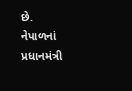છે.
નેપાળનાં
પ્રધાનમંત્રી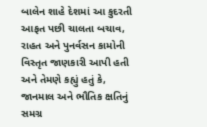બાલેન શાહે દેશમાં આ કુદરતી આફત પછી ચાલતા બચાવ, રાહત અને પુનર્વસન કામોની
વિસ્તૃત જાણકારી આપી હતી અને તેમણે કહ્યું હતું કે, જાનમાલ અને ભૌતિક ક્ષતિનું સમગ્ર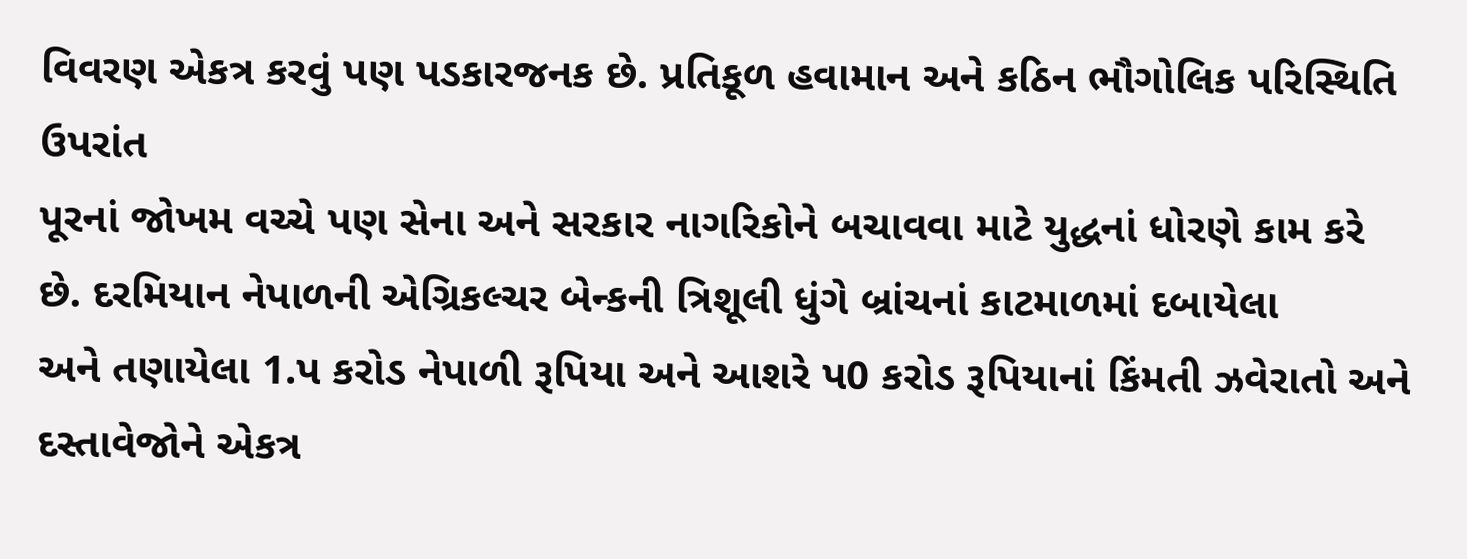વિવરણ એકત્ર કરવું પણ પડકારજનક છે. પ્રતિકૂળ હવામાન અને કઠિન ભૌગોલિક પરિસ્થિતિ ઉપરાંત
પૂરનાં જોખમ વચ્ચે પણ સેના અને સરકાર નાગરિકોને બચાવવા માટે યુદ્ધનાં ધોરણે કામ કરે
છે. દરમિયાન નેપાળની એગ્રિકલ્ચર બેન્કની ત્રિશૂલી ધુંગે બ્રાંચનાં કાટમાળમાં દબાયેલા
અને તણાયેલા 1.પ કરોડ નેપાળી રૂપિયા અને આશરે પ0 કરોડ રૂપિયાનાં કિંમતી ઝવેરાતો અને
દસ્તાવેજોને એકત્ર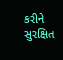કરીને સુરક્ષિત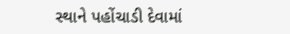સ્થાને પહોંચાડી દેવામાં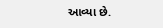આવ્યા છે.